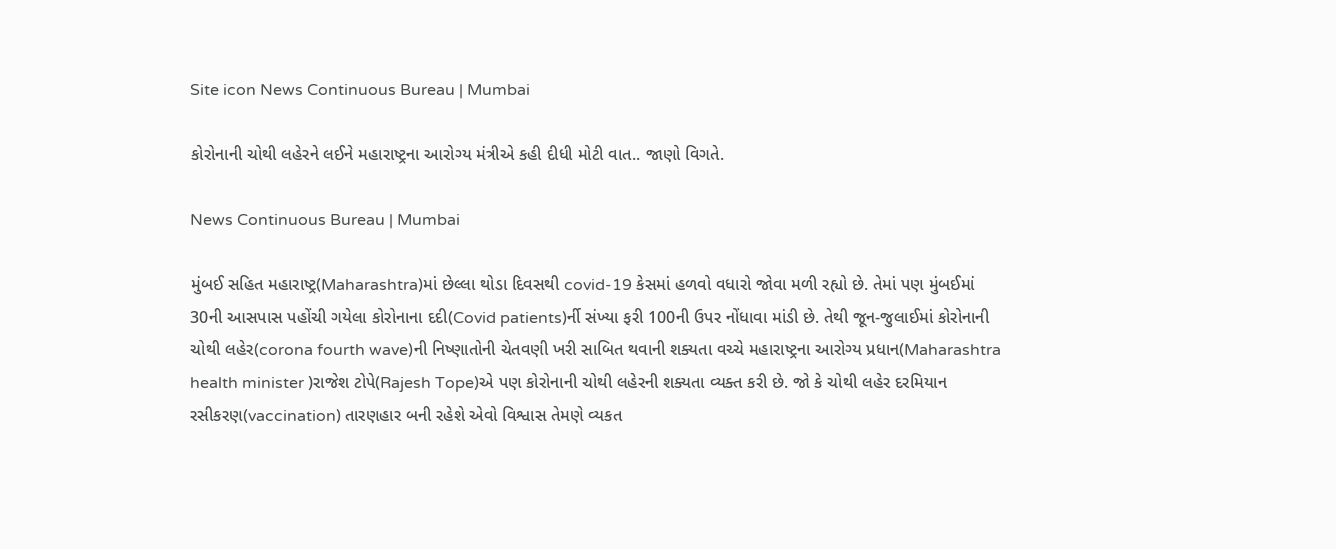Site icon News Continuous Bureau | Mumbai

કોરોનાની ચોથી લહેરને લઈને મહારાષ્ટ્રના આરોગ્ય મંત્રીએ કહી દીધી મોટી વાત.. જાણો વિગતે.

News Continuous Bureau | Mumbai

મુંબઈ સહિત મહારાષ્ટ્ર(Maharashtra)માં છેલ્લા થોડા દિવસથી covid-19 કેસમાં હળવો વધારો જોવા મળી રહ્યો છે. તેમાં પણ મુંબઈમાં 30ની આસપાસ પહોંચી ગયેલા કોરોનાના દદી(Covid patients)ર્ની સંખ્યા ફરી 100ની ઉપર નોંધાવા માંડી છે. તેથી જૂન-જુલાઈમાં કોરોનાની ચોથી લહેર(corona fourth wave)ની નિષ્ણાતોની ચેતવણી ખરી સાબિત થવાની શક્યતા વચ્ચે મહારાષ્ટ્રના આરોગ્ય પ્રધાન(Maharashtra health minister )રાજેશ ટોપે(Rajesh Tope)એ પણ કોરોનાની ચોથી લહેરની શક્યતા વ્યક્ત કરી છે. જો કે ચોથી લહેર દરમિયાન રસીકરણ(vaccination) તારણહાર બની રહેશે એવો વિશ્વાસ તેમણે વ્યકત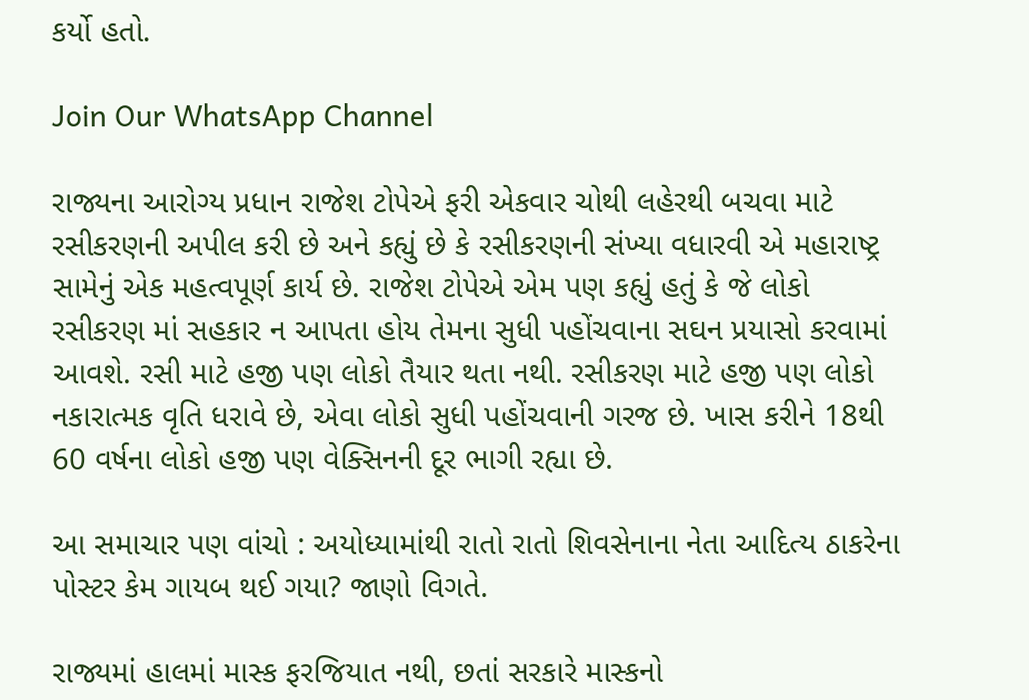કર્યો હતો.

Join Our WhatsApp Channel

રાજ્યના આરોગ્ય પ્રધાન રાજેશ ટોપેએ ફરી એકવાર ચોથી લહેરથી બચવા માટે રસીકરણની અપીલ કરી છે અને કહ્યું છે કે રસીકરણની સંખ્યા વધારવી એ મહારાષ્ટ્ર સામેનું એક મહત્વપૂર્ણ કાર્ય છે. રાજેશ ટોપેએ એમ પણ કહ્યું હતું કે જે લોકો રસીકરણ માં સહકાર ન આપતા હોય તેમના સુધી પહોંચવાના સઘન પ્રયાસો કરવામાં આવશે. રસી માટે હજી પણ લોકો તૈયાર થતા નથી. રસીકરણ માટે હજી પણ લોકો નકારાત્મક વૃતિ ધરાવે છે, એવા લોકો સુધી પહોંચવાની ગરજ છે. ખાસ કરીને 18થી 60 વર્ષના લોકો હજી પણ વેક્સિનની દૂર ભાગી રહ્યા છે.

આ સમાચાર પણ વાંચો : અયોધ્યામાંથી રાતો રાતો શિવસેનાના નેતા આદિત્ય ઠાકરેના પોસ્ટર કેમ ગાયબ થઈ ગયા? જાણો વિગતે.

રાજ્યમાં હાલમાં માસ્ક ફરજિયાત નથી, છતાં સરકારે માસ્કનો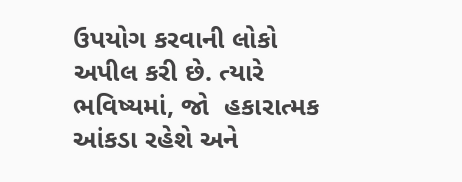ઉપયોગ કરવાની લોકો અપીલ કરી છે. ત્યારે ભવિષ્યમાં, જો  હકારાત્મક આંકડા રહેશે અને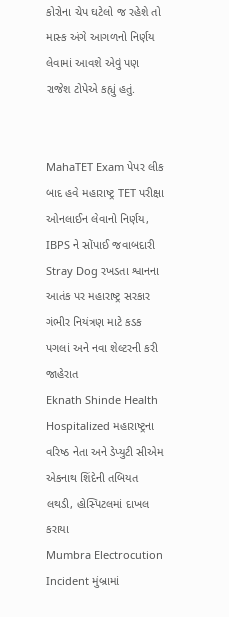કોરોના ચેપ ઘટેલો જ રહેશે તો માસ્ક અંગે આગળનો નિર્ણય લેવામાં આવશે એવું પણ રાજેશ ટોપેએ કહ્યું હતું.


MahaTET Exam પેપર લીક બાદ હવે મહારાષ્ટ્ર TET પરીક્ષા ઓનલાઈન લેવાનો નિર્ણય, IBPS ને સોંપાઈ જવાબદારી
Stray Dog રખડતા શ્વાનના આતંક પર મહારાષ્ટ્ર સરકાર ગંભીર નિયંત્રણ માટે કડક પગલાં અને નવા શેલ્ટરની કરી જાહેરાત
Eknath Shinde Health Hospitalized મહારાષ્ટ્રના વરિષ્ઠ નેતા અને ડેપ્યુટી સીએમ એકનાથ શિંદેની તબિયત લથડી, હોસ્પિટલમાં દાખલ કરાયા
Mumbra Electrocution Incident મુંબ્રામાં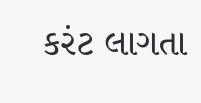કરંટ લાગતા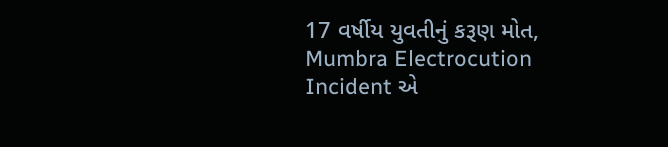17 વર્ષીય યુવતીનું કરૂણ મોત, Mumbra Electrocution Incident એ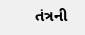તંત્રની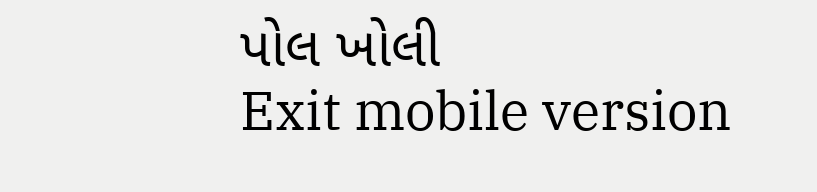પોલ ખોલી
Exit mobile version